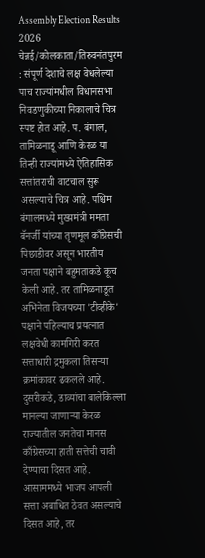Assembly Election Results 2026
चेन्नई/कोलकाता/तिरुवनंतपुरम : संपूर्ण देशाचे लक्ष वेधलेल्या पाच राज्यांमधील विधानसभा निवडणुकीच्या निकालाचे चित्र स्पष्ट होत आहे. प. बंगाल, तामिळनाडू आणि केरळ या तिन्ही राज्यांमध्ये ऐतिहासिक सत्तांतराची वाटचाल सुरू असल्याचे चित्र आहे. पश्चिम बंगालमध्ये मुख्यमंत्री ममता बॅनर्जी यांच्या तृणमूल काँग्रेसची पिछाडीवर असून भारतीय जनता पक्षाने बहुमताकडे कूच केली आहे. तर तामिळनाडूत अभिनेता विजयच्या 'टीव्हीके' पक्षाने पहिल्याच प्रयत्नात लक्षवेधी कामगिरी करत सत्ताधारी द्रमुकला तिसऱ्या क्रमांकावर ढकलले आहे. दुसरीकडे, डाव्यांचा बालेकिल्ला मानल्या जाणाऱ्या केरळ राज्यातील जनतेचा मानस काँग्रेसच्या हाती सत्तेची चावी देण्याचा दिसत आहे. आसाममध्ये भाजप आपली सत्ता अबाधित ठेवत असल्याचे दिसत आहे, तर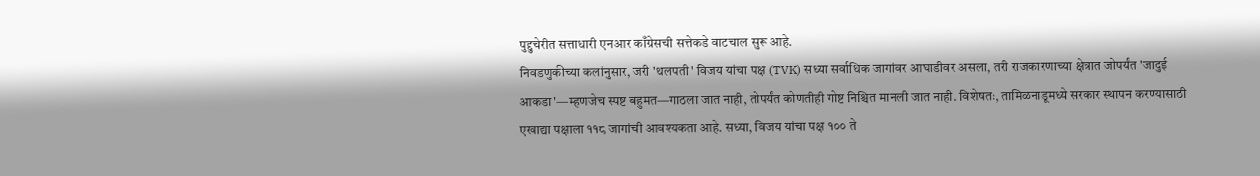पुद्दुचेरीत सत्ताधारी एनआर काँग्रेसची सत्तेकडे वाटचाल सुरू आहे.
निवडणुकीच्या कलांनुसार, जरी 'थलपती' विजय यांचा पक्ष (TVK) सध्या सर्वाधिक जागांवर आघाडीवर असला, तरी राजकारणाच्या क्षेत्रात जोपर्यंत 'जादुई आकडा'—म्हणजेच स्पष्ट बहुमत—गाठला जात नाही, तोपर्यंत कोणतीही गोष्ट निश्चित मानली जात नाही. विशेषतः, तामिळनाडूमध्ये सरकार स्थापन करण्यासाठी एखाद्या पक्षाला ११८ जागांची आवश्यकता आहे. सध्या, विजय यांचा पक्ष १०० ते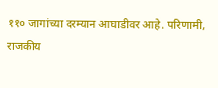११० जागांच्या दरम्यान आघाडीवर आहे. परिणामी, राजकीय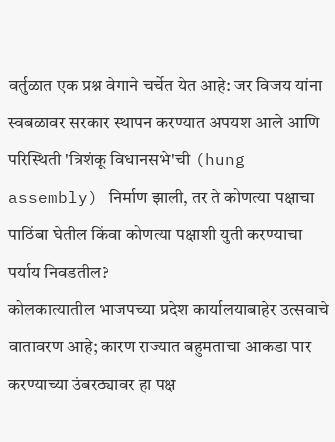वर्तुळात एक प्रश्न वेगाने चर्चेत येत आहे: जर विजय यांना स्वबळावर सरकार स्थापन करण्यात अपयश आले आणि परिस्थिती 'त्रिशंकू विधानसभे'ची (hung assembly) निर्माण झाली, तर ते कोणत्या पक्षाचा पाठिंबा घेतील किंवा कोणत्या पक्षाशी युती करण्याचा पर्याय निवडतील?
कोलकात्यातील भाजपच्या प्रदेश कार्यालयाबाहेर उत्सवाचे वातावरण आहे; कारण राज्यात बहुमताचा आकडा पार करण्याच्या उंबरठ्यावर हा पक्ष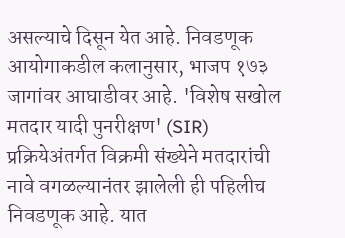असल्याचे दिसून येत आहे. निवडणूक आयोगाकडील कलानुसार, भाजप १७३ जागांवर आघाडीवर आहे. 'विशेष सखोल मतदार यादी पुनरीक्षण' (SIR) प्रक्रियेअंतर्गत विक्रमी संख्येने मतदारांची नावे वगळल्यानंतर झालेली ही पहिलीच निवडणूक आहे. यात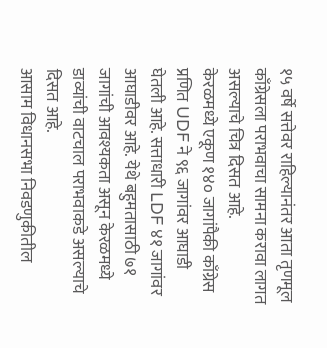१५ वर्षे सत्तेवर राहिल्यानंतर आता तृणमूल काँग्रेसला पराभवाचा सामना करावा लागत असल्याचे चित्र दिसत आहे.
केरळमध्ये एकूण १४० जागांपैकी काँग्रेस प्रणित UDF ने ९६ जागांवर आघाडी घेतली आहे. सत्ताधारी LDF ४१ जागांवर आघाडीवर आहे. येथे बहुमतासाठी ७१ जागांची आवश्यकता असून केरळमध्ये डाव्यांची वाटचाल पराभवाकडे असल्याचे दिसत आहे.
आसाम विधानसभा निवडणुकीतील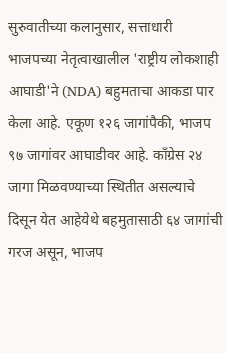सुरुवातीच्या कलानुसार, सत्ताधारी भाजपच्या नेतृत्वाखालील 'राष्ट्रीय लोकशाही आघाडी'ने (NDA) बहुमताचा आकडा पार केला आहे. एकूण १२६ जागांपैकी, भाजप ९७ जागांवर आघाडीवर आहे. काँग्रेस २४ जागा मिळवण्याच्या स्थितीत असल्याचे दिसून येत आहेयेथे बहमुतासाठी ६४ जागांची गरज असून, भाजप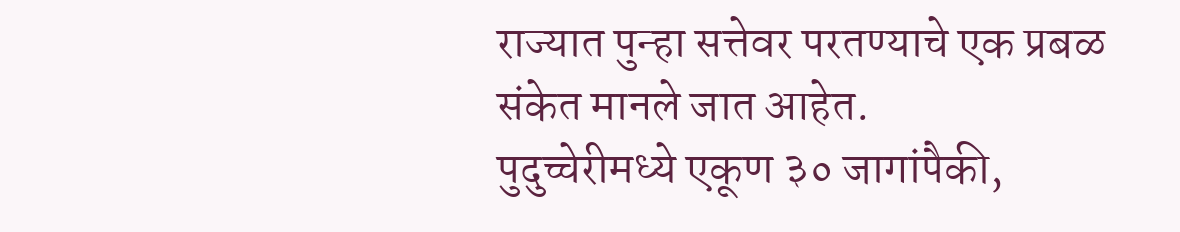राज्यात पुन्हा सत्तेवर परतण्याचे एक प्रबळ संकेत मानले जात आहेत.
पुदुच्चेरीमध्ये एकूण ३० जागांपैकी,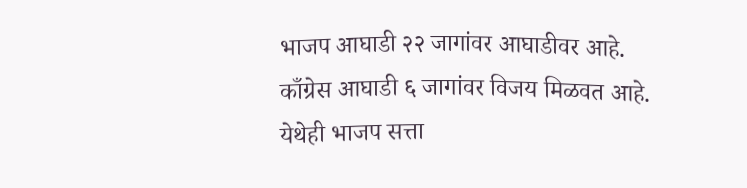भाजप आघाडी २२ जागांवर आघाडीवर आहे. काँग्रेस आघाडी ६ जागांवर विजय मिळवत आहे. येथेही भाजप सत्ता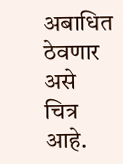अबाधित ठेवणार असे चित्र आहे.